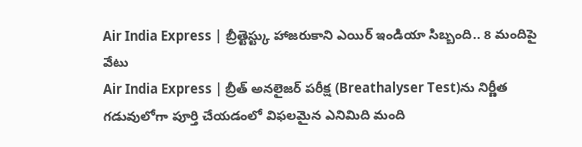Air India Express | బ్రీత్టెస్ట్కు హాజరుకాని ఎయిర్ ఇండియా సిబ్బంది.. 8 మందిపై వేటు
Air India Express | బ్రీత్ అనలైజర్ పరీక్ష (Breathalyser Test)ను నిర్ణీత గడువులోగా పూర్తి చేయడంలో విఫలమైన ఎనిమిది మంది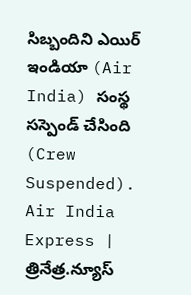సిబ్బందిని ఎయిర్ ఇండియా (Air India) సంస్థ సస్పెండ్ చేసింది (Crew Suspended).
Air India Express | త్రినేత్ర.న్యూస్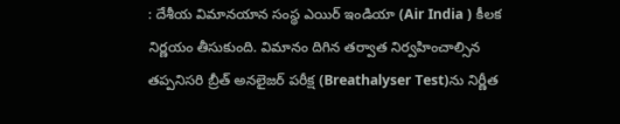: దేశీయ విమానయాన సంస్థ ఎయిర్ ఇండియా (Air India ) కీలక నిర్ణయం తీసుకుంది. విమానం దిగిన తర్వాత నిర్వహించాల్సిన తప్పనిసరి బ్రీత్ అనలైజర్ పరీక్ష (Breathalyser Test)ను నిర్ణీత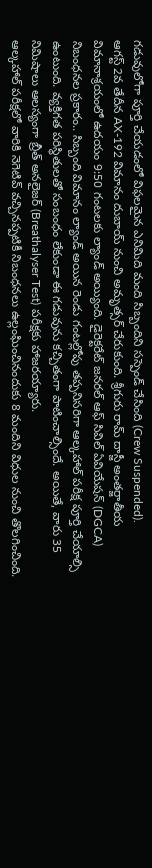గడువులోగా పూర్తి చేయడంలో విఫలమైన ఎనిమిది మంది సిబ్బందిని సస్పెండ్ చేసింది (Crew Suspended).
ఆగస్ట్ 2వ తేదీన AX-192 విమానం దుబాయ్ నుంచి అమృత్సర్ చేరుకుంది. శ్రీగురు రామ్ దాస్జీ అంతర్జాతీయ విమానాశ్రయంలో ఉదయం 9:50 గంటలకు ల్యాండ్ అయ్యింది. డైరెక్టరేట్ జనరల్ ఆఫ్ సివిల్ ఏవియేషన్ (DGCA) నిబంధనల ప్రకారం.. సిబ్బంది విమానం ల్యాండ్ అయిన రెండు గంటల్లోపు తప్పనిసరిగా ఆల్కహాల్ పరీక్ష పూర్తి చేయాల్సి ఉంటుంది. వ్యక్తిగత పరిస్థితులతో సంబంధం లేకుండా ఈ గడువును కచ్చితంగా పాటించాల్సిందే. అయితే, వారు 35 నిమిషాలు ఆలస్యంగా బ్రీత్ అనలైజర్ (Breathalyser Test) పరీక్షకు హాజరయ్యారు.
ఆల్కహాల్ పరీక్షలో వారికి నెగెటివ్ వచ్చినప్పటికీ నిబంధనలు ఉల్లంఘించినందుకు 8 మందిని విధుల నుంచి తొలగించింది.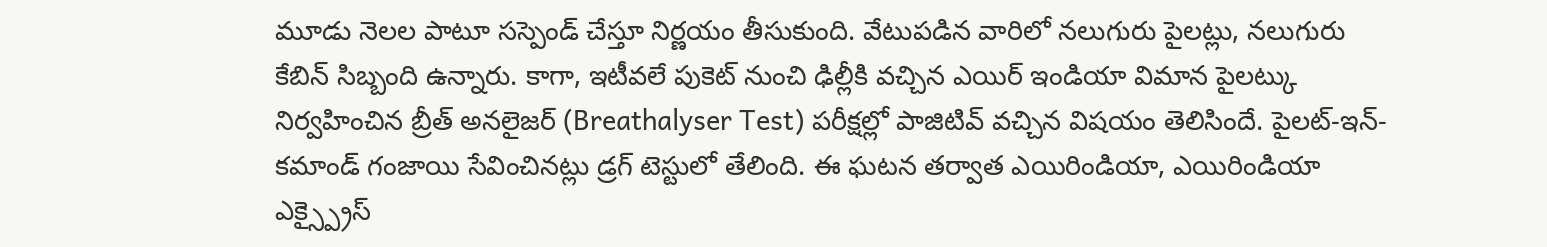మూడు నెలల పాటూ సస్పెండ్ చేస్తూ నిర్ణయం తీసుకుంది. వేటుపడిన వారిలో నలుగురు పైలట్లు, నలుగురు కేబిన్ సిబ్బంది ఉన్నారు. కాగా, ఇటీవలే పుకెట్ నుంచి ఢిల్లీకి వచ్చిన ఎయిర్ ఇండియా విమాన పైలట్కు నిర్వహించిన బ్రీత్ అనలైజర్ (Breathalyser Test) పరీక్షల్లో పాజిటివ్ వచ్చిన విషయం తెలిసిందే. పైలట్-ఇన్-కమాండ్ గంజాయి సేవించినట్లు డ్రగ్ టెస్టులో తేలింది. ఈ ఘటన తర్వాత ఎయిరిండియా, ఎయిరిండియా ఎక్స్ప్రైస్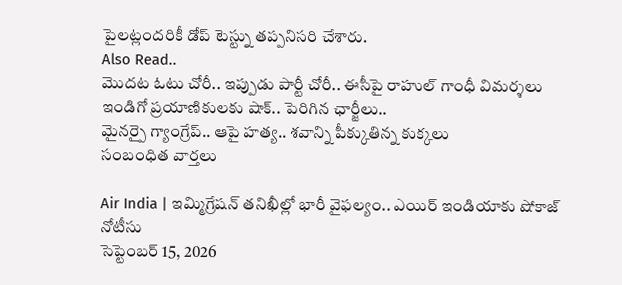పైలట్లందరికీ డోప్ టెస్ట్ను తప్పనిసరి చేశారు.
Also Read..
మొదట ఓటు చోరీ.. ఇప్పుడు పార్టీ చోరీ.. ఈసీపై రాహుల్ గాంధీ విమర్శలు
ఇండిగో ప్రయాణికులకు షాక్.. పెరిగిన ఛార్జీలు..
మైనర్పై గ్యాంగ్రేప్.. ఆపై హత్య.. శవాన్ని పీక్కుతిన్న కుక్కలు
సంబంధిత వార్తలు

Air India | ఇమ్మిగ్రేషన్ తనిఖీల్లో భారీ వైఫల్యం.. ఎయిర్ ఇండియాకు షోకాజ్ నోటీసు
సెప్టెంబర్ 15, 2026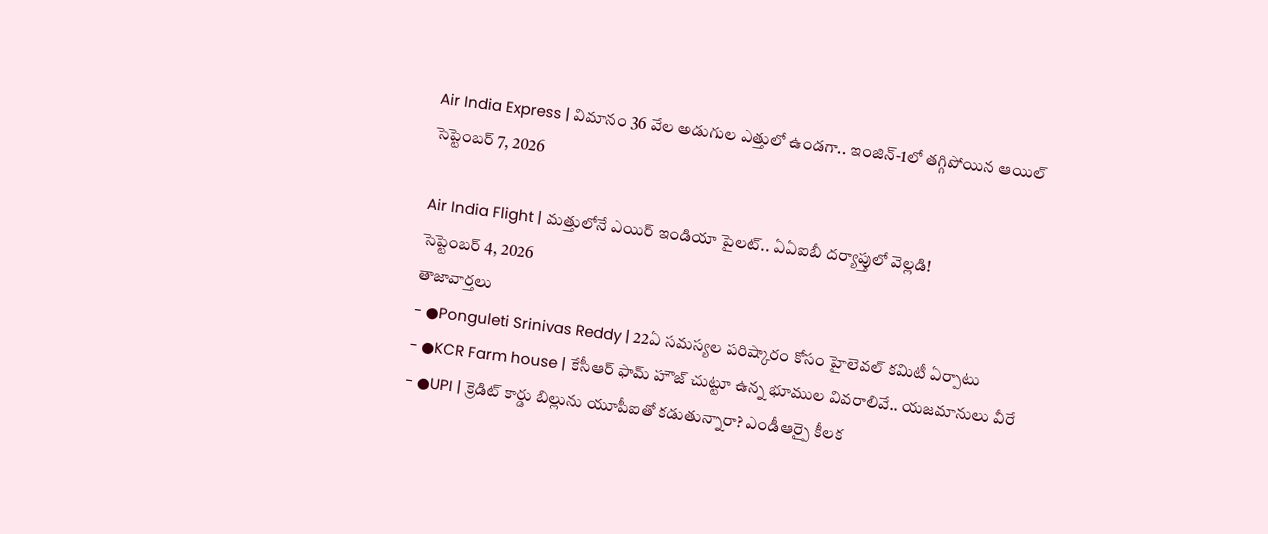Air India Express | విమానం 36 వేల అడుగుల ఎత్తులో ఉండగా.. ఇంజిన్-1లో తగ్గిపోయిన ఆయిల్
సెప్టెంబర్ 7, 2026

Air India Flight | మత్తులోనే ఎయిర్ ఇండియా పైలట్.. ఏఏఐబీ దర్యాప్తులో వెల్లడి!
సెప్టెంబర్ 4, 2026
తాజావార్తలు
- ●Ponguleti Srinivas Reddy | 22ఏ సమస్యల పరిష్కారం కోసం హైలెవల్ కమిటీ ఏర్పాటు
- ●KCR Farm house | కేసీఆర్ ఫామ్ హౌజ్ చుట్టూ ఉన్న భూముల వివరాలివే.. యజమానులు వీరే
- ●UPI | క్రెడిట్ కార్డు బిల్లును యూపీఐతో కడుతున్నారా? ఎండీఆర్పై కీలక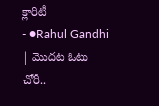క్లారిటీ
- ●Rahul Gandhi | మొదట ఓటు చోరీ..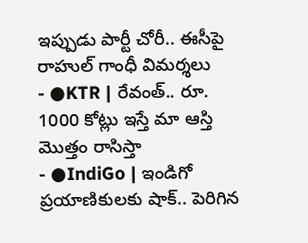ఇప్పుడు పార్టీ చోరీ.. ఈసీపై రాహుల్ గాంధీ విమర్శలు
- ●KTR | రేవంత్.. రూ. 1000 కోట్లు ఇస్తే మా ఆస్తి మొత్తం రాసిస్తా
- ●IndiGo | ఇండిగో ప్రయాణికులకు షాక్.. పెరిగిన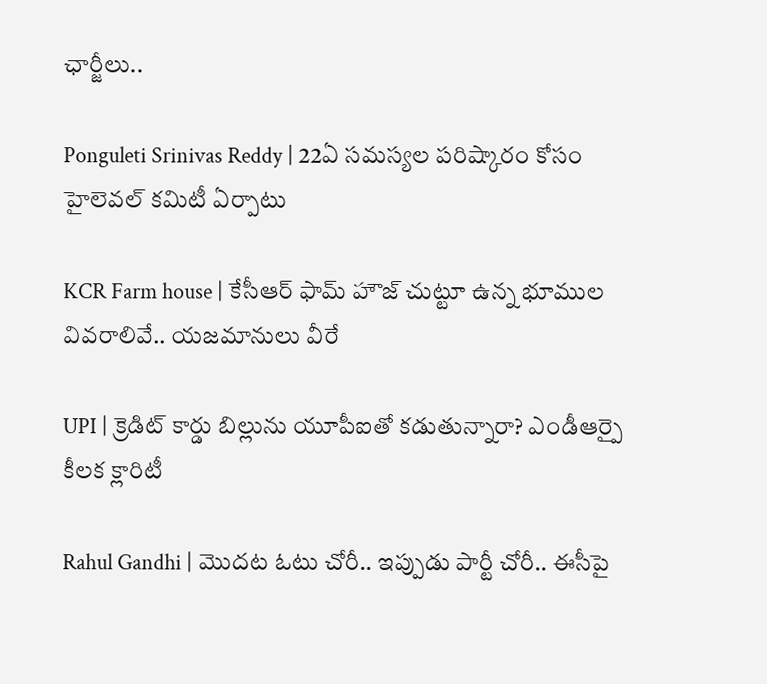ఛార్జీలు..

Ponguleti Srinivas Reddy | 22ఏ సమస్యల పరిష్కారం కోసం హైలెవల్ కమిటీ ఏర్పాటు

KCR Farm house | కేసీఆర్ ఫామ్ హౌజ్ చుట్టూ ఉన్న భూముల వివరాలివే.. యజమానులు వీరే

UPI | క్రెడిట్ కార్డు బిల్లును యూపీఐతో కడుతున్నారా? ఎండీఆర్పై కీలక క్లారిటీ

Rahul Gandhi | మొదట ఓటు చోరీ.. ఇప్పుడు పార్టీ చోరీ.. ఈసీపై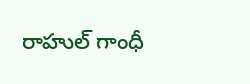రాహుల్ గాంధీ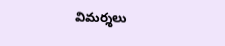విమర్శలు